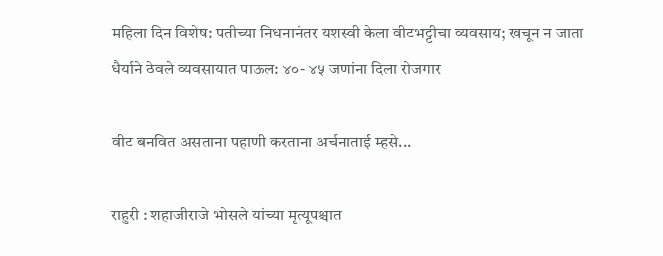महिला दिन विशेष: पतीच्या निधनानंतर यशस्वी केला वीटभट्टीचा व्यवसाय; खचून न जाता धैर्याने ठेवले व्यवसायात पाऊल: ४०- ४५ जणांना दिला रोजगार

वीट बनवित असताना पहाणी करताना अर्चनाताई म्हसे...

राहुरी : शहाजीराजे भोसले यांच्या मृत्यूपश्चात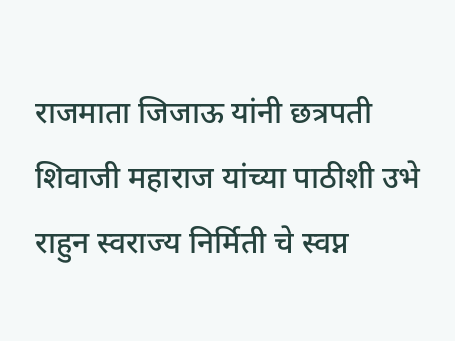राजमाता जिजाऊ यांनी छत्रपती शिवाजी महाराज यांच्या पाठीशी उभे राहुन स्वराज्य निर्मिती चे स्वप्न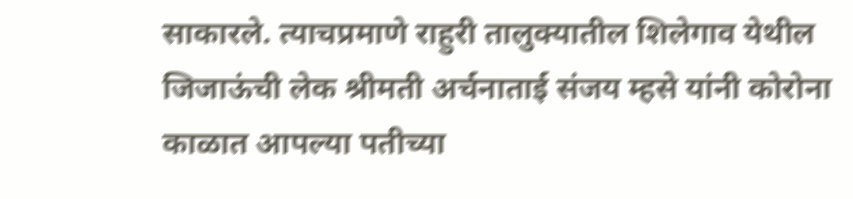साकारले. त्याचप्रमाणे राहुरी तालुक्यातील शिलेगाव येथील जिजाऊंची लेक श्रीमती अर्चनाताई संजय म्हसे यांनी कोरोना काळात आपल्या पतीच्या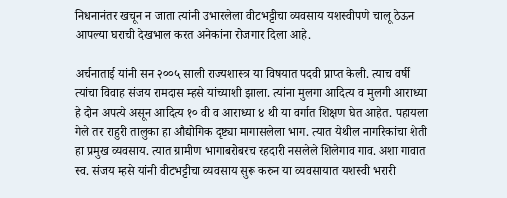निधनानंतर खचून न जाता त्यांनी उभारलेला वीटभट्टीचा व्यवसाय यशस्वीपणे चालू ठेऊन आपल्या घराची देखभाल करत अनेकांना रोजगार दिला आहे.

अर्चनाताई यांनी सन २००५ साली राज्यशास्त्र या विषयात पदवी प्राप्त केली. त्याच वर्षी त्यांचा विवाह संजय रामदास म्हसे यांच्याशी झाला. त्यांना मुलगा आदित्य व मुलगी आराध्या हे दोन अपत्ये असून आदित्य १० वी व आराध्या ४ थी या वर्गात शिक्षण घेत आहेत. पहायला गेले तर राहुरी तालुका हा औद्योगिक दृष्ट्या मागासलेला भाग. त्यात येथील नागरिकांचा शेती हा प्रमुख व्यवसाय. त्यात ग्रामीण भागाबरोबरच रहदारी नसलेले शिलेगाव गाव. अशा गावात स्व. संजय म्हसे यांनी वीटभट्टीचा व्यवसाय सुरू करुन या व्यवसायात यशस्वी भरारी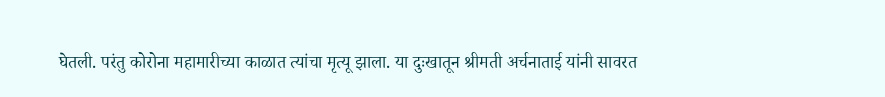घेतली. परंतु कोरोना महामारीच्या काळात त्यांचा मृत्यू झाला. या दुःखातून श्रीमती अर्चनाताई यांनी सावरत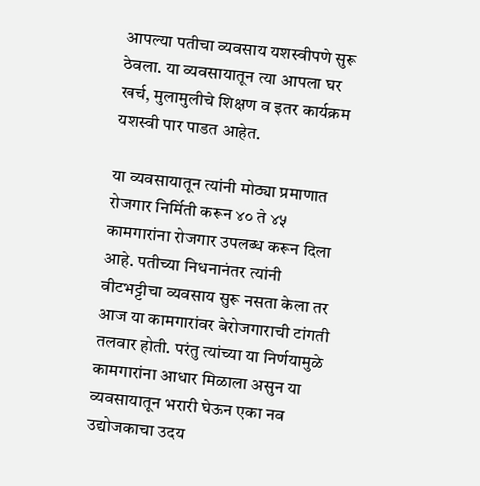आपल्या पतीचा व्यवसाय यशस्वीपणे सुरू ठेवला. या व्यवसायातून त्या आपला घर खर्च, मुलामुलीचे शिक्षण व इतर कार्यक्रम यशस्वी पार पाडत आहेत.

या व्यवसायातून त्यांनी मोठ्या प्रमाणात रोजगार निर्मिती करून ४० ते ४५ कामगारांना रोजगार उपलब्ध करून दिला आहे. पतीच्या निधनानंतर त्यांनी वीटभट्टीचा व्यवसाय सुरू नसता केला तर आज या कामगारांवर बेरोजगाराची टांगती तलवार होती. परंतु त्यांच्या या निर्णयामुळे कामगारांना आधार मिळाला असुन या व्यवसायातून भरारी घेऊन एका नव उद्योजकाचा उदय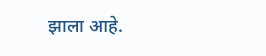झाला आहे.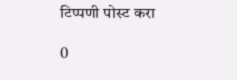टिप्पणी पोस्ट करा

0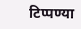टिप्पण्या